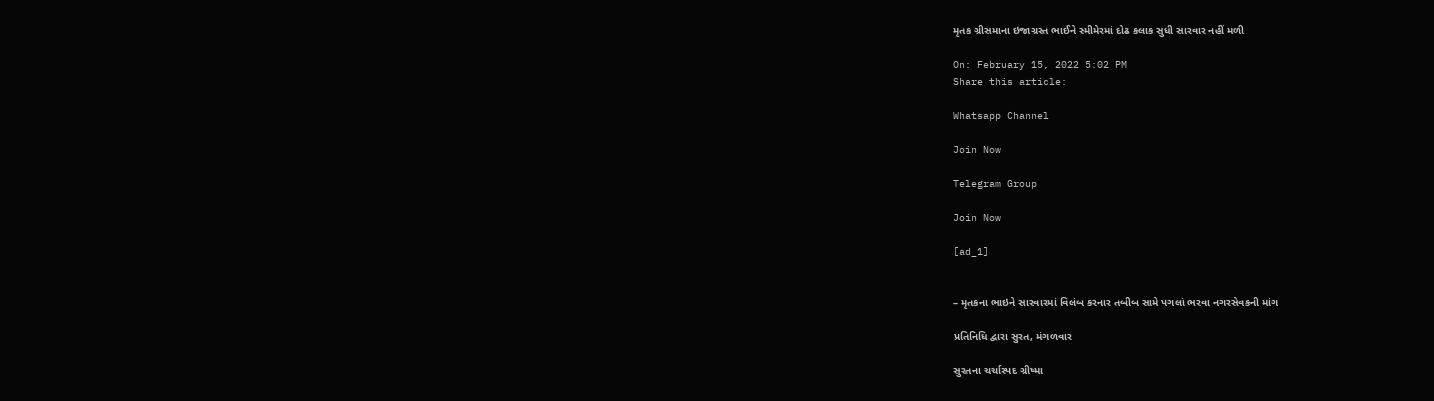મૃતક ગ્રીસમાના ઇજાગ્રસ્ત ભાઈને સ્મીમેરમાં દોઢ કલાક સુધી સારવાર નહીં મળી

On: February 15, 2022 5:02 PM
Share this article:

Whatsapp Channel

Join Now

Telegram Group

Join Now

[ad_1]


– મૃતકના ભાઇને સારવારમાં વિલંબ કરનાર તબીબ સામે પગલાં ભરવા નગરસેવકની માંગ

પ્રતિનિધિ દ્વારા સુરત, મંગળવાર

સુરતના ચર્ચાસ્પદ ગ્રીષ્મા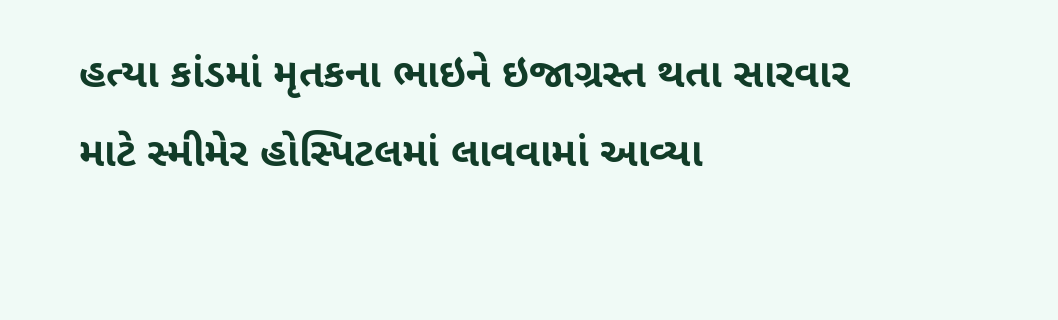હત્યા કાંડમાં મૃતકના ભાઇને ઇજાગ્રસ્ત થતા સારવાર માટે સ્મીમેર હોસ્પિટલમાં લાવવામાં આવ્યા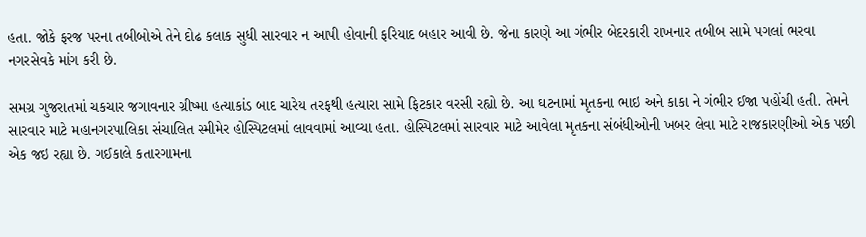હતા. જોકે ફરજ પરના તબીબોએ તેને દોઢ કલાક સુધી સારવાર ન આપી હોવાની ફરિયાદ બહાર આવી છે. જેના કારણે આ ગંભીર બેદરકારી રાખનાર તબીબ સામે પગલાં ભરવા નગરસેવકે માંગ કરી છે.

સમગ્ર ગુજરાતમાં ચકચાર જગાવનાર ગ્રીષ્મા હત્યાકાંડ બાદ ચારેય તરફથી હત્યારા સામે ફિટકાર વરસી રહ્યો છે. આ ઘટનામાં મૃતકના ભાઇ અને કાકા ને ગંભીર ઈજા પહોંચી હતી. તેમને સારવાર માટે મહાનગરપાલિકા સંચાલિત સ્મીમેર હોસ્પિટલમાં લાવવામાં આવ્યા હતા. હોસ્પિટલમાં સારવાર માટે આવેલા મૃતકના સંબંધીઓની ખબર લેવા માટે રાજકારણીઓ એક પછી એક જઇ રહ્યા છે. ગઈકાલે કતારગામના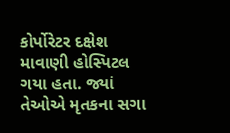કોર્પોરેટર દક્ષેશ માવાણી હોસ્પિટલ ગયા હતા. જ્યાં તેઓએ મૃતકના સગા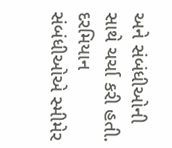અને સંબંધીઓની સાથે ચર્ચા કરી હતી. દરમિયાન સંબંધીઓએ સ્મીમેર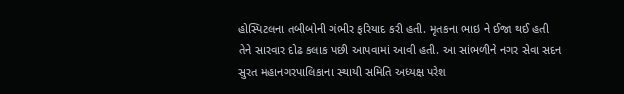હોસ્પિટલના તબીબોની ગંભીર ફરિયાદ કરી હતી. મૃતકના ભાઇ ને ઈજા થઈ હતી તેને સારવાર દોઢ કલાક પછી આપવામાં આવી હતી. આ સાંભળીને નગર સેવા સદન સુરત મહાનગરપાલિકાના સ્થાયી સમિતિ અધ્યક્ષ પરેશ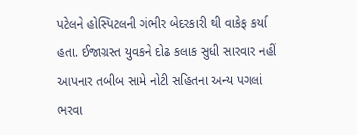પટેલને હોસ્પિટલની ગંભીર બેદરકારી થી વાકેફ કર્યા હતા. ઈજાગ્રસ્ત યુવકને દોઢ કલાક સુધી સારવાર નહીં આપનાર તબીબ સામે નોટી સહિતના અન્ય પગલાં ભરવા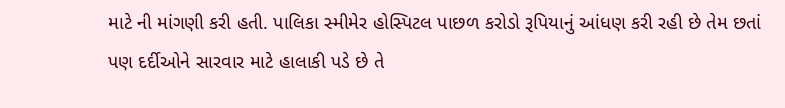માટે ની માંગણી કરી હતી. પાલિકા સ્મીમેર હોસ્પિટલ પાછળ કરોડો રૂપિયાનું આંધણ કરી રહી છે તેમ છતાં પણ દર્દીઓને સારવાર માટે હાલાકી પડે છે તે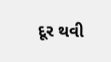દૂર થવી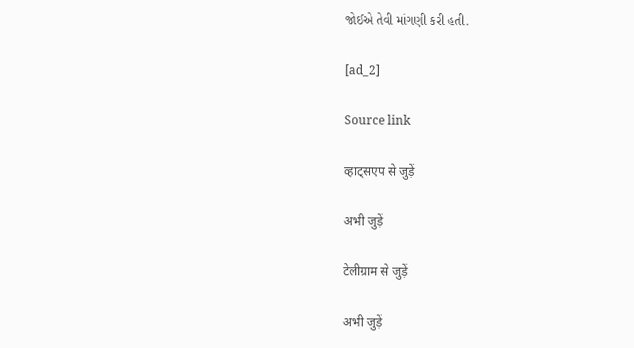જોઈએ તેવી માંગણી કરી હતી.

[ad_2]

Source link

व्हाट्सएप से जुड़ें

अभी जुड़ें

टेलीग्राम से जुड़ें

अभी जुड़ें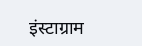इंस्टाग्राम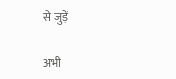से जुड़ें

अभी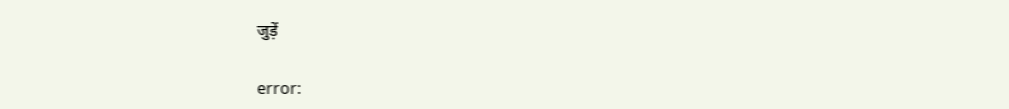जुड़ें

error: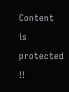Content is protected !!